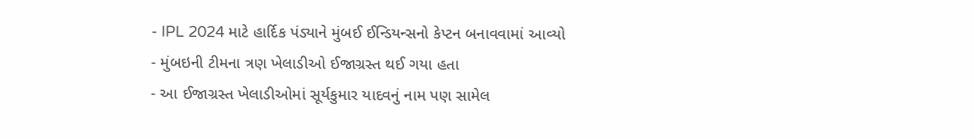- IPL 2024 માટે હાર્દિક પંડ્યાને મુંબઈ ઈન્ડિયન્સનો કેપ્ટન બનાવવામાં આવ્યો
- મુંબઇની ટીમના ત્રણ ખેલાડીઓ ઈજાગ્રસ્ત થઈ ગયા હતા
- આ ઈજાગ્રસ્ત ખેલાડીઓમાં સૂર્યકુમાર યાદવનું નામ પણ સામેલ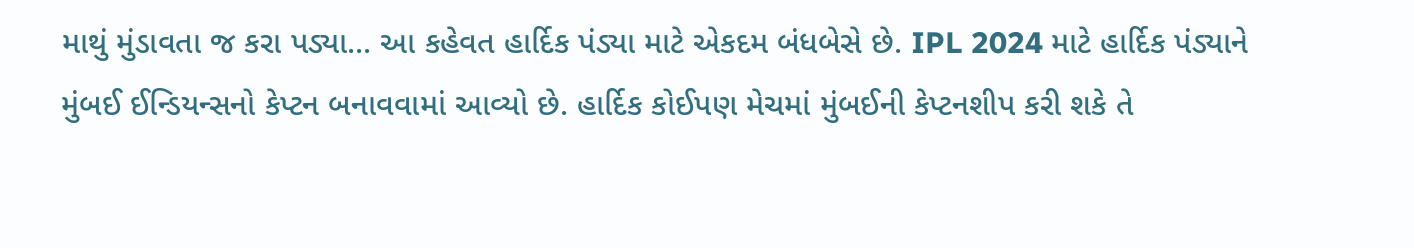માથું મુંડાવતા જ કરા પડ્યા... આ કહેવત હાર્દિક પંડ્યા માટે એકદમ બંધબેસે છે. IPL 2024 માટે હાર્દિક પંડ્યાને મુંબઈ ઈન્ડિયન્સનો કેપ્ટન બનાવવામાં આવ્યો છે. હાર્દિક કોઈપણ મેચમાં મુંબઈની કેપ્ટનશીપ કરી શકે તે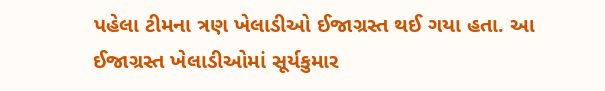પહેલા ટીમના ત્રણ ખેલાડીઓ ઈજાગ્રસ્ત થઈ ગયા હતા. આ ઈજાગ્રસ્ત ખેલાડીઓમાં સૂર્યકુમાર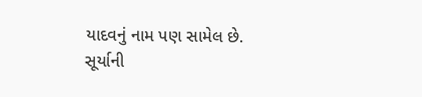યાદવનું નામ પણ સામેલ છે.
સૂર્યાની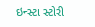ઇન્સ્ટા સ્ટોરી